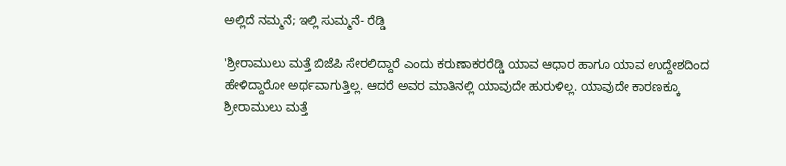ಅಲ್ಲಿದೆ ನಮ್ಮನೆ; ಇಲ್ಲಿ ಸುಮ್ಮನೆ- ರೆಡ್ಡಿ

'ಶ್ರೀರಾಮುಲು ಮತ್ತೆ ಬಿಜೆಪಿ ಸೇರಲಿದ್ದಾರೆ ಎಂದು ಕರುಣಾಕರರೆಡ್ಡಿ ಯಾವ ಆಧಾರ ಹಾಗೂ ಯಾವ ಉದ್ದೇಶದಿಂದ ಹೇಳಿದ್ದಾರೋ ಅರ್ಥವಾಗುತ್ತಿಲ್ಲ. ಆದರೆ ಅವರ ಮಾತಿನಲ್ಲಿ ಯಾವುದೇ ಹುರುಳಿಲ್ಲ. ಯಾವುದೇ ಕಾರಣಕ್ಕೂ ಶ್ರೀರಾಮುಲು ಮತ್ತೆ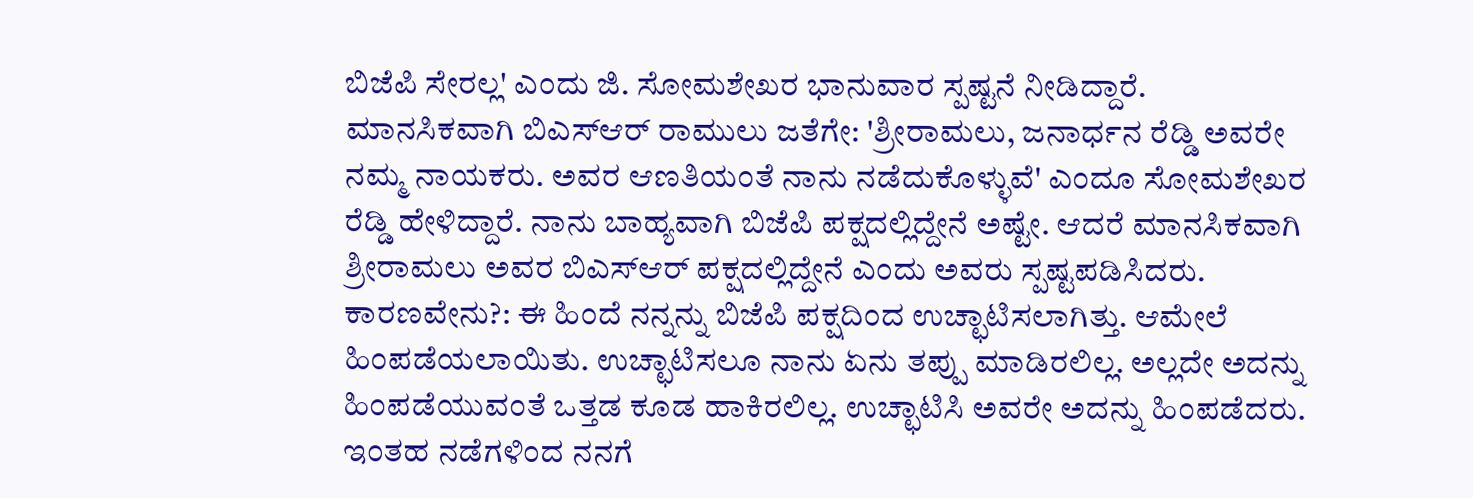ಬಿಜೆಪಿ ಸೇರಲ್ಲ' ಎಂದು ಜಿ. ಸೋಮಶೇಖರ ಭಾನುವಾರ ಸ್ಪಷ್ಟನೆ ನೀಡಿದ್ದಾರೆ.
ಮಾನಸಿಕವಾಗಿ ಬಿಎಸ್ಆರ್ ರಾಮುಲು ಜತೆಗೇ: 'ಶ್ರೀರಾಮಲು, ಜನಾರ್ಧನ ರೆಡ್ಡಿ ಅವರೇ ನಮ್ಮ ನಾಯಕರು. ಅವರ ಆಣತಿಯಂತೆ ನಾನು ನಡೆದುಕೊಳ್ಳುವೆ' ಎಂದೂ ಸೋಮಶೇಖರ ರೆಡ್ಡಿ ಹೇಳಿದ್ದಾರೆ. ನಾನು ಬಾಹ್ಯವಾಗಿ ಬಿಜೆಪಿ ಪಕ್ಷದಲ್ಲಿದ್ದೇನೆ ಅಷ್ಟೇ. ಆದರೆ ಮಾನಸಿಕವಾಗಿ ಶ್ರೀರಾಮಲು ಅವರ ಬಿಎಸ್ಆರ್ ಪಕ್ಷದಲ್ಲಿದ್ದೇನೆ ಎಂದು ಅವರು ಸ್ಪಷ್ಟಪಡಿಸಿದರು.
ಕಾರಣವೇನು?: ಈ ಹಿಂದೆ ನನ್ನನ್ನು ಬಿಜೆಪಿ ಪಕ್ಷದಿಂದ ಉಚ್ಛಾಟಿಸಲಾಗಿತ್ತು. ಆಮೇಲೆ ಹಿಂಪಡೆಯಲಾಯಿತು. ಉಚ್ಛಾಟಿಸಲೂ ನಾನು ಏನು ತಪ್ಪು ಮಾಡಿರಲಿಲ್ಲ. ಅಲ್ಲದೇ ಅದನ್ನು ಹಿಂಪಡೆಯುವಂತೆ ಒತ್ತಡ ಕೂಡ ಹಾಕಿರಲಿಲ್ಲ. ಉಚ್ಛಾಟಿಸಿ ಅವರೇ ಅದನ್ನು ಹಿಂಪಡೆದರು. ಇಂತಹ ನಡೆಗಳಿಂದ ನನಗೆ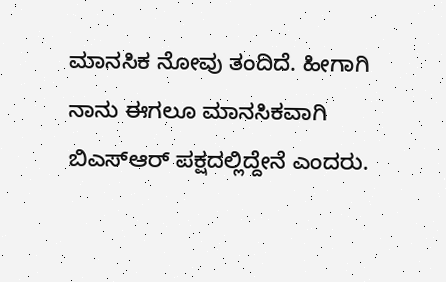ಮಾನಸಿಕ ನೋವು ತಂದಿದೆ. ಹೀಗಾಗಿ ನಾನು ಈಗಲೂ ಮಾನಸಿಕವಾಗಿ ಬಿಎಸ್ಆರ್ ಪಕ್ಷದಲ್ಲಿದ್ದೇನೆ ಎಂದರು.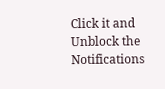Click it and Unblock the Notifications